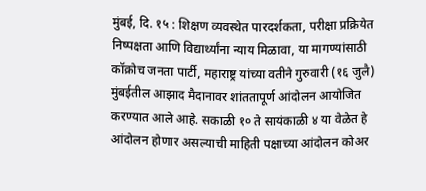मुंबई, दि. १५ : शिक्षण व्यवस्थेत पारदर्शकता, परीक्षा प्रक्रियेत निष्पक्षता आणि विद्यार्थ्यांना न्याय मिळावा, या मागण्यांसाठी कॉक्रोच जनता पार्टी, महाराष्ट्र यांच्या वतीने गुरुवारी (१६ जुलै) मुंबईतील आझाद मैदानावर शांततापूर्ण आंदोलन आयोजित करण्यात आले आहे. सकाळी १० ते सायंकाळी ४ या वेळेत हे आंदोलन होणार असल्याची माहिती पक्षाच्या आंदोलन कोअर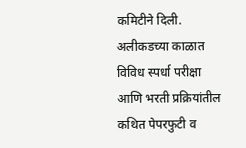कमिटीने दिली.
अलीकडच्या काळात विविध स्पर्धा परीक्षा आणि भरती प्रक्रियांतील कथित पेपरफुटी व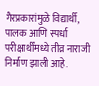गैरप्रकारांमुळे विद्यार्थी, पालक आणि स्पर्धा परीक्षार्थींमध्ये तीव्र नाराजी निर्माण झाली आहे.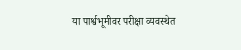या पार्श्वभूमीवर परीक्षा व्यवस्थेत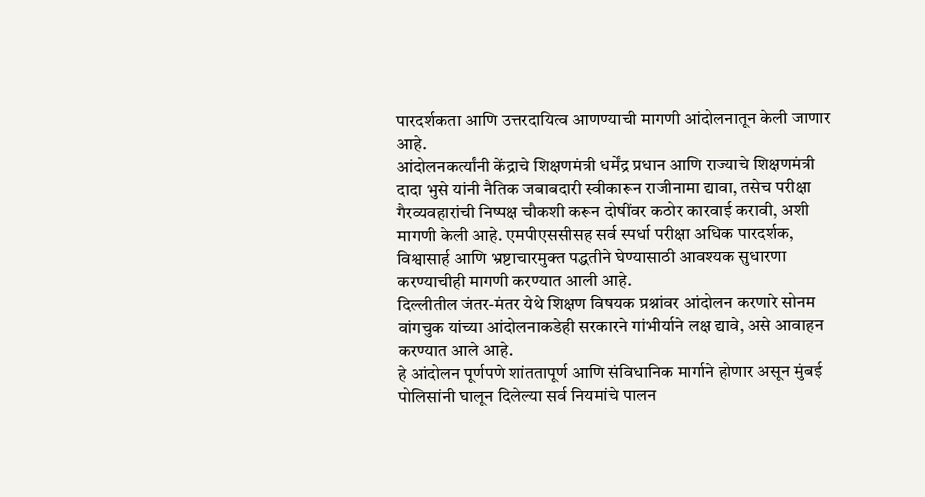पारदर्शकता आणि उत्तरदायित्व आणण्याची मागणी आंदोलनातून केली जाणार आहे.
आंदोलनकर्त्यांनी केंद्राचे शिक्षणमंत्री धर्मेंद्र प्रधान आणि राज्याचे शिक्षणमंत्री दादा भुसे यांनी नैतिक जबाबदारी स्वीकारून राजीनामा द्यावा, तसेच परीक्षा गैरव्यवहारांची निष्पक्ष चौकशी करून दोषींवर कठोर कारवाई करावी, अशी मागणी केली आहे. एमपीएससीसह सर्व स्पर्धा परीक्षा अधिक पारदर्शक, विश्वासार्ह आणि भ्रष्टाचारमुक्त पद्धतीने घेण्यासाठी आवश्यक सुधारणा करण्याचीही मागणी करण्यात आली आहे.
दिल्लीतील जंतर-मंतर येथे शिक्षण विषयक प्रश्नांवर आंदोलन करणारे सोनम वांगचुक यांच्या आंदोलनाकडेही सरकारने गांभीर्याने लक्ष द्यावे, असे आवाहन करण्यात आले आहे.
हे आंदोलन पूर्णपणे शांततापूर्ण आणि संविधानिक मार्गाने होणार असून मुंबई पोलिसांनी घालून दिलेल्या सर्व नियमांचे पालन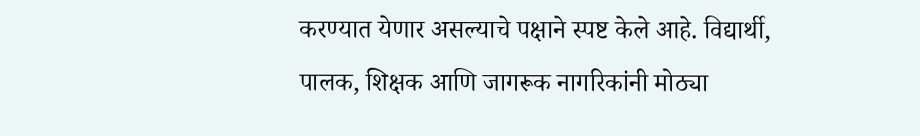करण्यात येणार असल्याचे पक्षाने स्पष्ट केले आहे. विद्यार्थी, पालक, शिक्षक आणि जागरूक नागरिकांनी मोठ्या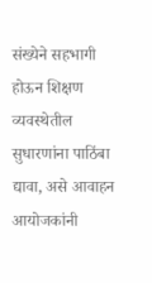संख्येने सहभागी होऊन शिक्षण व्यवस्थेतील सुधारणांना पाठिंबा द्यावा, असे आवाहन आयोजकांनी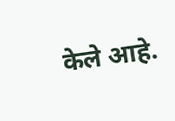केले आहे.